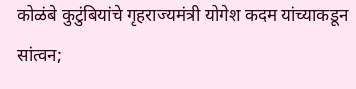कोळंबे कुटुंबियांचे गृहराज्यमंत्री योगेश कदम यांच्याकडून सांत्वन;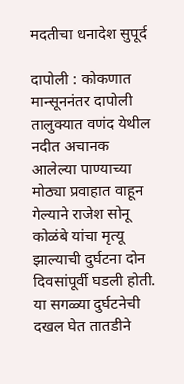मदतीचा धनादेश सुपूर्द

दापोली : कोकणात मान्सूननंतर दापोली तालुक्यात वणंद येथील नदीत अचानक आलेल्या पाण्याच्या मोठ्या प्रवाहात वाहून गेल्याने राजेश सोनू कोळंबे यांचा मृत्यू झाल्याची दुर्घटना दोन दिवसांपूर्वी घडली होती. या सगळ्या दुर्घटनेची दखल घेत तातडीने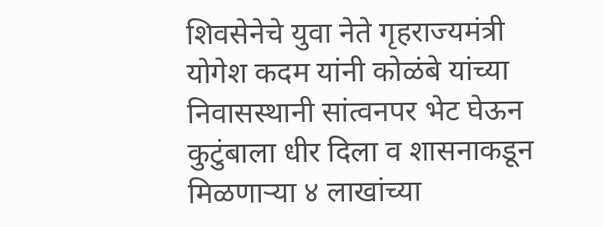शिवसेनेचे युवा नेते गृहराज्यमंत्री योगेश कदम यांनी कोळंबे यांच्या निवासस्थानी सांत्वनपर भेट घेऊन कुटुंबाला धीर दिला व शासनाकडून मिळणाऱ्या ४ लाखांच्या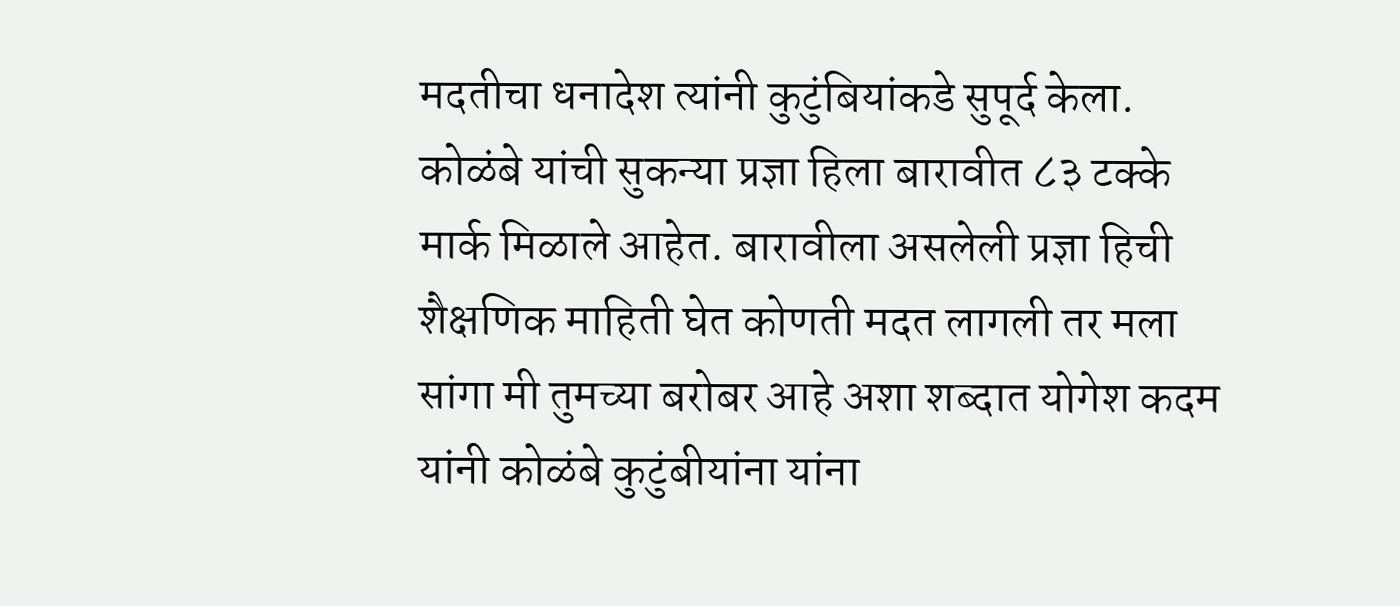मदतीचा धनादेश त्यांनी कुटुंबियांकडे सुपूर्द केला.
कोळंबे यांची सुकन्या प्रज्ञा हिला बारावीत ८३ टक्के मार्क मिळाले आहेत. बारावीला असलेली प्रज्ञा हिची शैक्षणिक माहिती घेत कोणती मदत लागली तर मला सांगा मी तुमच्या बरोबर आहे अशा शब्दात योगेश कदम यांनी कोळंबे कुटुंबीयांना यांना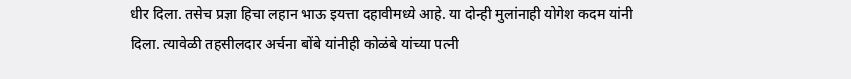धीर दिला. तसेच प्रज्ञा हिचा लहान भाऊ इयत्ता दहावीमध्ये आहे. या दोन्ही मुलांनाही योगेश कदम यांनी दिला. त्यावेळी तहसीलदार अर्चना बोंबे यांनीही कोळंबे यांच्या पत्नी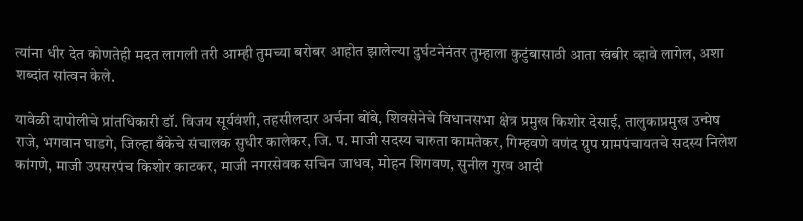त्यांना धीर देत कोणतेही मदत लागली तरी आम्ही तुमच्या बरोबर आहोत झालेल्या दुर्घटनेनंतर तुम्हाला कुटुंबासाठी आता खंबीर व्हावे लागेल, अशा शब्दांत सांत्वन केले.

यावेळी दापोलीचे प्रांतधिकारी डॉ. विजय सूर्यवंशी, तहसीलदार अर्चना बोंबे, शिवसेनेचे विधानसभा क्षेत्र प्रमुख किशोर देसाई, तालुकाप्रमुख उन्मेष राजे, भगवान घाडगे, जिल्हा बँकेचे संचालक सुधीर कालेकर, जि. प. माजी सदस्य चारुता कामतेकर, गिम्हवणे वणंद ग्रुप ग्रामपंचायतचे सदस्य निलेश कांगणे, माजी उपसरपंच किशोर काटकर, माजी नगरसेवक सचिन जाधव, मोहन शिगवण, सुनील गुरव आदी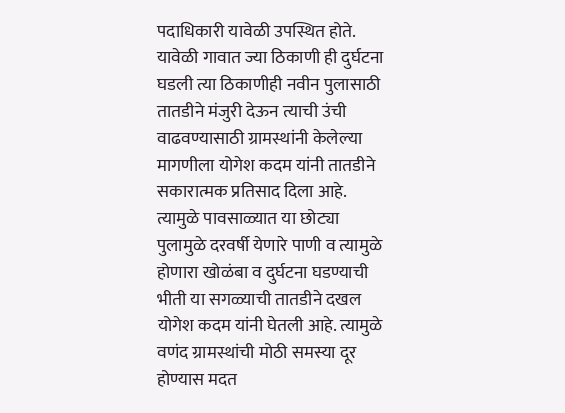पदाधिकारी यावेळी उपस्थित होते.
यावेळी गावात ज्या ठिकाणी ही दुर्घटना घडली त्या ठिकाणीही नवीन पुलासाठी तातडीने मंजुरी देऊन त्याची उंची वाढवण्यासाठी ग्रामस्थांनी केलेल्या मागणीला योगेश कदम यांनी तातडीने सकारात्मक प्रतिसाद दिला आहे. त्यामुळे पावसाळ्यात या छोट्या पुलामुळे दरवर्षी येणारे पाणी व त्यामुळे होणारा खोळंबा व दुर्घटना घडण्याची भीती या सगळ्याची तातडीने दखल योगेश कदम यांनी घेतली आहे. त्यामुळे वणंद ग्रामस्थांची मोठी समस्या दूर होण्यास मदत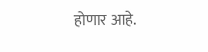होणार आहे.